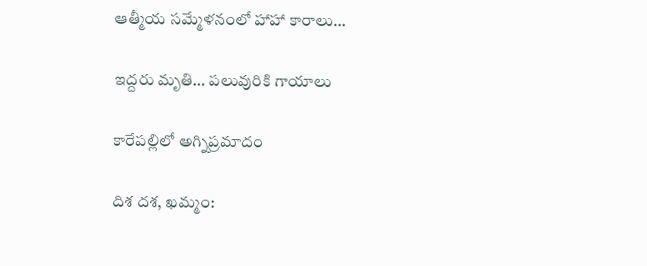ఆత్మీయ సమ్మేళనంలో హాహా కారాలు…

ఇద్దరు మృతి… పలువురికి గాయాలు

కారేపల్లిలో అగ్నిప్రమాదం

దిశ దశ, ఖమ్మం: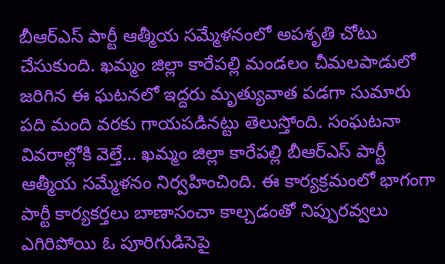బీఆర్ఎస్ పార్టీ ఆత్మీయ సమ్మేళనంలో అపశృతి చోటు చేసుకుంది. ఖమ్మం జిల్లా కారేపల్లి మండలం చీమలపాడులో జరిగిన ఈ ఘటనలో ఇద్దరు మృత్యువాత పడగా సుమారు పది మంది వరకు గాయపడినట్టు తెలుస్తోంది. సంఘటనా వివరాల్లోకి వెల్తే… ఖమ్మం జిల్లా కారేపల్లి బీఆర్ఎస్ పార్టీ ఆత్మీయ సమ్మేళనం నిర్వహించింది. ఈ కార్యక్రమంలో భాగంగా పార్టీ కార్యకర్తలు బాణాసంచా కాల్చడంతో నిప్పురవ్వలు ఎగిరిపోయి ఓ పూరిగుడిసెపై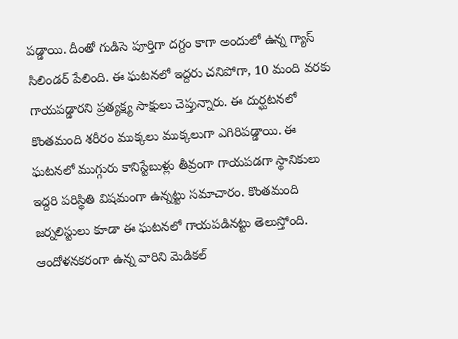పడ్డాయి. దీంతో గుడిసె పూర్తిగా దగ్దం కాగా అందులో ఉన్న గ్యాస్ సిలిండర్ పేలింది. ఈ ఘటనలో ఇద్దరు చనిపోగా, 10 మంది వరకు గాయపడ్డారని ప్రత్యక్ష్య సాక్షులు చెప్తున్నారు. ఈ దుర్ఘటనలో కొంతమంది శరీరం ముక్కలు ముక్కలుగా ఎగిరిపడ్డాయి. ఈ ఘటనలో ముగ్గురు కానిస్టేబుళ్లు తీవ్రంగా గాయపడగా స్థానికులు ఇద్దరి పరిస్థితి విషమంగా ఉన్నట్టు సమాచారం. కొంతమంది జర్నలిస్టులు కూడా ఈ ఘటనలో గాయపడినట్టు తెలుస్తోంది. ఆందోళనకరంగా ఉన్న వారిని మెడికల్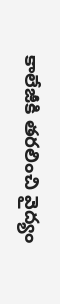కాలేజీకి తరలించి వైద్యం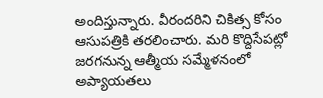అందిస్తున్నారు. వీరందరిని చికిత్స కోసం ఆసుపత్రికి తరలించారు. మరి కొద్దిసేపట్లో జరగనున్న ఆత్మీయ సమ్మేళనంలో అప్యాయతలు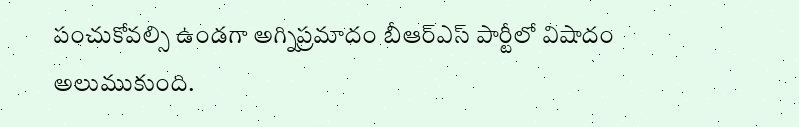పంచుకోవల్సి ఉండగా అగ్నిప్రమాదం బీఆర్ఎస్ పార్టీలో విషాదం అలుముకుంది.